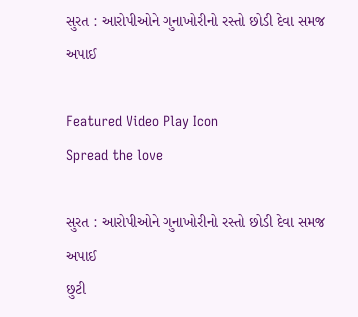સુરત : આરોપીઓને ગુનાખોરીનો રસ્તો છોડી દેવા સમજ અપાઈ

Featured Video Play Icon
Spread the love

સુરત : આરોપીઓને ગુનાખોરીનો રસ્તો છોડી દેવા સમજ અપાઈ
છુટી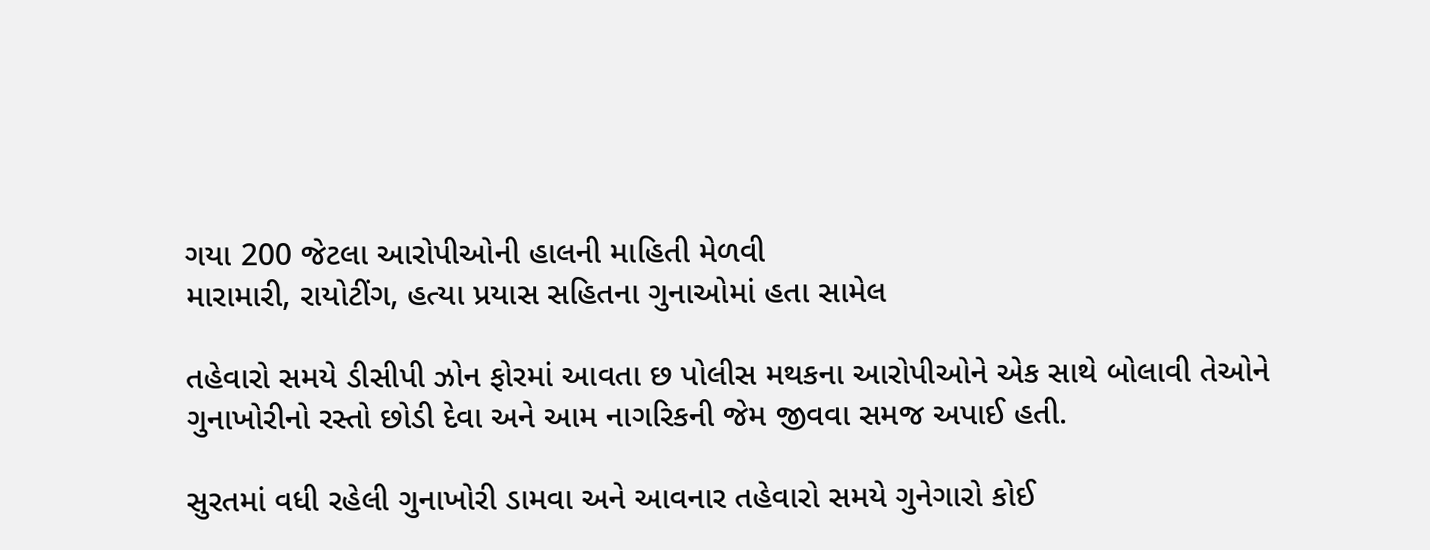ગયા 200 જેટલા આરોપીઓની હાલની માહિતી મેળવી
મારામારી, રાયોટીંગ, હત્યા પ્રયાસ સહિતના ગુનાઓમાં હતા સામેલ

તહેવારો સમયે ડીસીપી ઝોન ફોરમાં આવતા છ પોલીસ મથકના આરોપીઓને એક સાથે બોલાવી તેઓને ગુનાખોરીનો રસ્તો છોડી દેવા અને આમ નાગરિકની જેમ જીવવા સમજ અપાઈ હતી.

સુરતમાં વધી રહેલી ગુનાખોરી ડામવા અને આવનાર તહેવારો સમયે ગુનેગારો કોઈ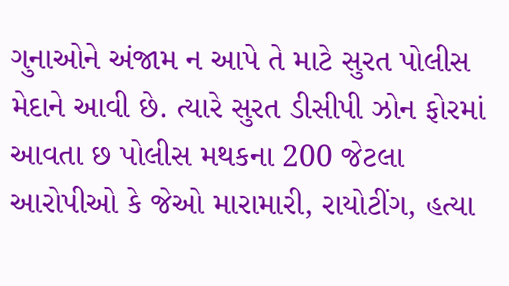ગુનાઓને અંજામ ન આપે તે માટે સુરત પોલીસ મેદાને આવી છે. ત્યારે સુરત ડીસીપી ઝોન ફોરમાં આવતા છ પોલીસ મથકના 200 જેટલા આરોપીઓ કે જેઓ મારામારી, રાયોટીંગ, હત્યા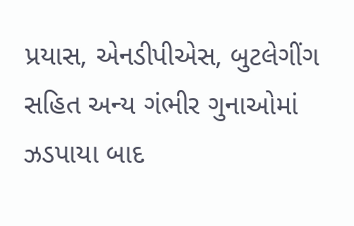પ્રયાસ, એનડીપીએસ, બુટલેગીંગ સહિત અન્ય ગંભીર ગુનાઓમાં ઝડપાયા બાદ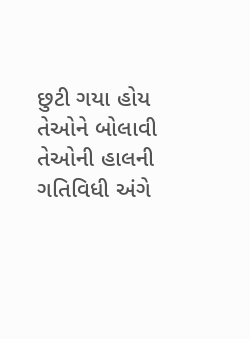છુટી ગયા હોય તેઓને બોલાવી તેઓની હાલની ગતિવિધી અંગે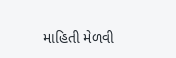માહિતી મેળવી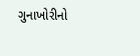ગુનાખોરીનો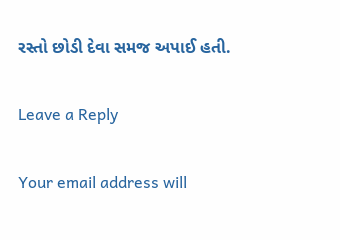રસ્તો છોડી દેવા સમજ અપાઈ હતી.

Leave a Reply

Your email address will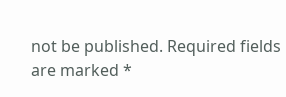not be published. Required fields are marked *